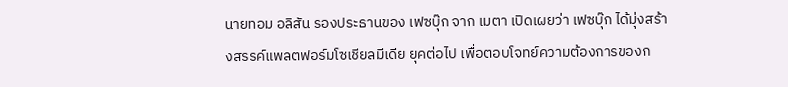นายทอม อลิสัน รองประธานของ เฟซบุ๊ก จาก เมตา เปิดเผยว่า เฟซบุ๊ก ได้มุ่งสร้างสรรค์แพลตฟอร์มโซเชียลมีเดีย ยุคต่อไป เพื่อตอบโจทย์ความต้องการของก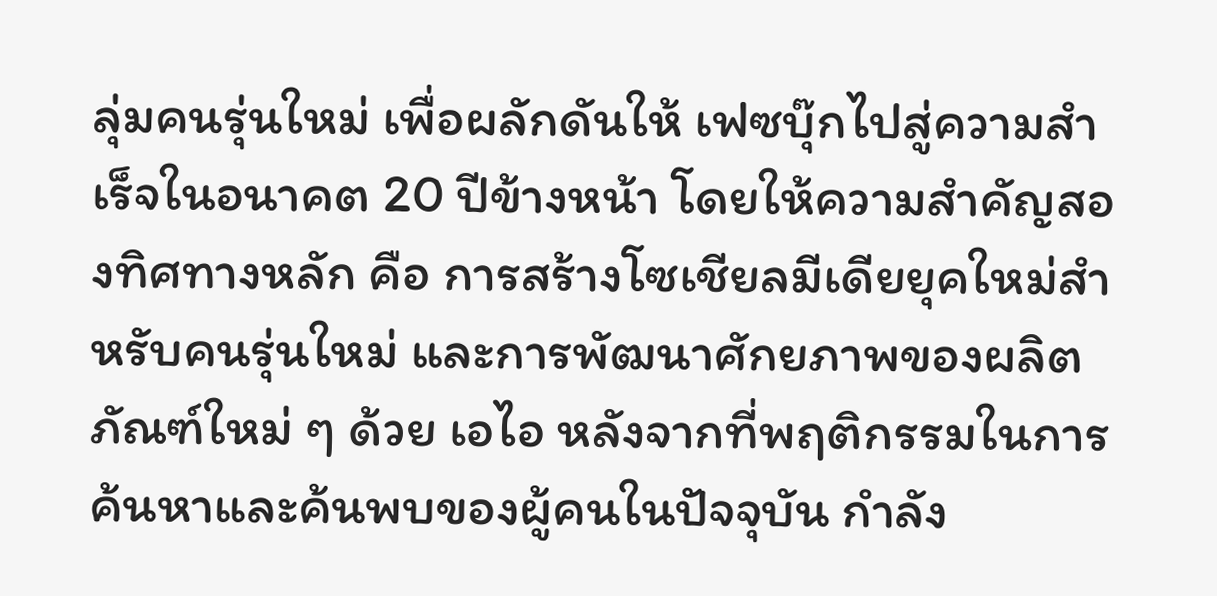ลุ่มคนรุ่นใหม่ เพื่อผลักดันให้ เฟซบุ๊กไปสู่ความสำเร็จในอนาคต 20 ปีข้างหน้า โดยให้ความสำคัญสองทิศทางหลัก คือ การสร้างโซเชียลมีเดียยุคใหม่สำหรับคนรุ่นใหม่ และการพัฒนาศักยภาพของผลิตภัณฑ์ใหม่ ๆ ด้วย เอไอ หลังจากที่พฤติกรรมในการค้นหาและค้นพบของผู้คนในปัจจุบัน กำลัง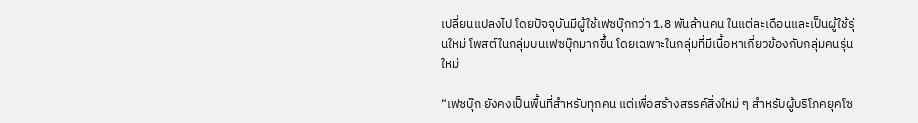เปลี่ยนแปลงไป โดยปัจจุบันมีผู้ใช้เฟซบุ๊กกว่า 1.8 พันล้านคน ในแต่ละเดือนและเป็นผู้ใช้รุ่นใหม่ โพสต์ในกลุ่มบนเฟซบุ๊กมากขึ้น โดยเฉพาะในกลุ่มที่มีเนื้อหาเกี่ยวข้องกับกลุ่มคนรุ่นใหม่

“เฟซบุ๊ก ยังคงเป็นพื้นที่สำหรับทุกคน แต่เพื่อสร้างสรรค์สิ่งใหม่ ๆ สำหรับผู้บริโภคยุคโซ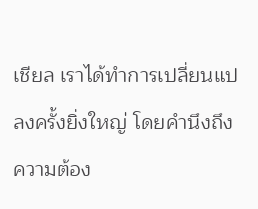เชียล เราได้ทำการเปลี่ยนแปลงครั้งยิ่งใหญ่ โดยคำนึงถึงความต้อง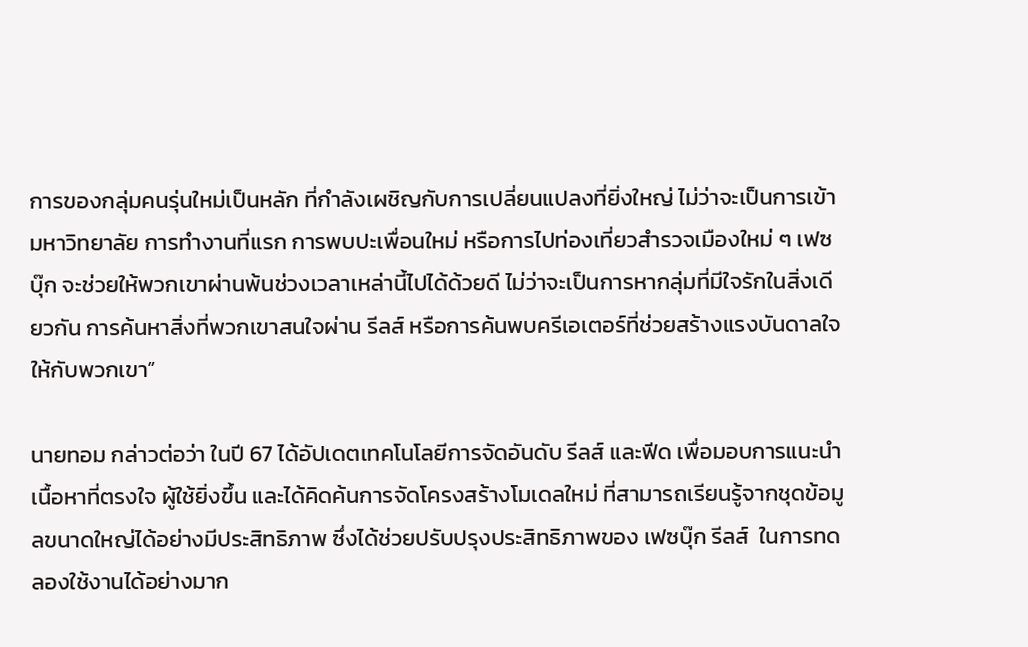การของกลุ่มคนรุ่นใหม่เป็นหลัก ที่กำลังเผชิญกับการเปลี่ยนแปลงที่ยิ่งใหญ่ ไม่ว่าจะเป็นการเข้ามหาวิทยาลัย การทำงานที่แรก การพบปะเพื่อนใหม่ หรือการไปท่องเที่ยวสำรวจเมืองใหม่ ๆ เฟซบุ๊ก จะช่วยให้พวกเขาผ่านพ้นช่วงเวลาเหล่านี้ไปได้ด้วยดี ไม่ว่าจะเป็นการหากลุ่มที่มีใจรักในสิ่งเดียวกัน การค้นหาสิ่งที่พวกเขาสนใจผ่าน รีลส์ หรือการค้นพบครีเอเตอร์ที่ช่วยสร้างแรงบันดาลใจให้กับพวกเขา”

นายทอม กล่าวต่อว่า ในปี 67 ได้อัปเดตเทคโนโลยีการจัดอันดับ รีลส์ และฟีด เพื่อมอบการแนะนำ เนื้อหาที่ตรงใจ ผู้ใช้ยิ่งขึ้น และได้คิดค้นการจัดโครงสร้างโมเดลใหม่ ที่สามารถเรียนรู้จากชุดข้อมูลขนาดใหญ่ได้อย่างมีประสิทธิภาพ ซึ่งได้ช่วยปรับปรุงประสิทธิภาพของ เฟซบุ๊ก รีลส์  ในการทดลองใช้งานได้อย่างมาก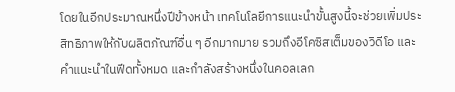โดยในอีกประมาณหนึ่งปีข้างหน้า เทคโนโลยีการแนะนำขั้นสูงนี้จะช่วยเพิ่มประสิทธิภาพให้กับผลิตภัณฑ์อื่น ๆ อีกมากมาย รวมถึงอีโคซิสเต็มของวิดีโอ และคำแนะนำในฟีดทั้งหมด และกำลังสร้างหนึ่งในคอลเลก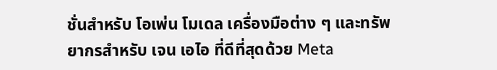ชั่นสำหรับ โอเพ่น โมเดล เครื่องมือต่าง ๆ และทรัพยากรสำหรับ เจน เอไอ ที่ดีที่สุดด้วย Meta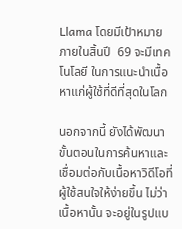Llama โดยมีเป้าหมายภายในสิ้นปี  69 จะมีเทคโนโลยี ในการแนะนำเนื้อหาแก่ผู้ใช้ที่ดีที่สุดในโลก

นอกจากนี้ ยังได้พัฒนาขั้นตอนในการค้นหาและเชื่อมต่อกับเนื้อหาวิดีโอที่ผู้ใช้สนใจให้ง่ายขึ้น ไม่ว่าเนื้อหานั้น จะอยู่ในรูปแบ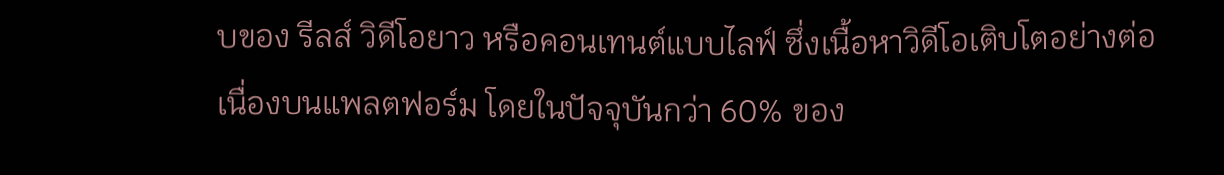บของ รีลส์ วิดีโอยาว หรือคอนเทนต์แบบไลฟ์ ซึ่งเนื้อหาวิดีโอเติบโตอย่างต่อเนื่องบนแพลตฟอร์ม โดยในปัจจุบันกว่า 60% ของ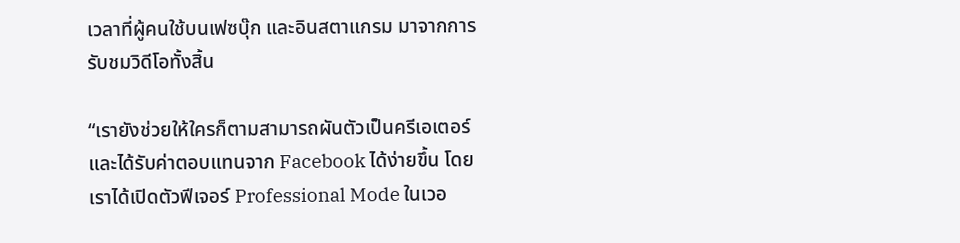เวลาที่ผู้คนใช้บนเฟซบุ๊ก และอินสตาแกรม มาจากการรับชมวิดีโอทั้งสิ้น

“เรายังช่วยให้ใครก็ตามสามารถผันตัวเป็นครีเอเตอร์และได้รับค่าตอบแทนจาก Facebook ได้ง่ายขึ้น โดยเราได้เปิดตัวฟีเจอร์ Professional Mode ในเวอ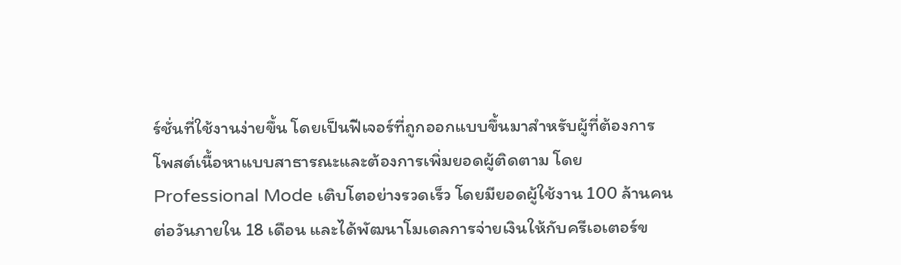ร์ชั่นที่ใช้งานง่ายขึ้น โดยเป็นฟีเจอร์ที่ถูกออกแบบขึ้นมาสำหรับผู้ที่ต้องการโพสต์เนื้อหาแบบสาธารณะและต้องการเพิ่มยอดผู้ติดตาม โดย Professional Mode เติบโตอย่างรวดเร็ว โดยมียอดผู้ใช้งาน 100 ล้านคนต่อวันภายใน 18 เดือน และได้พัฒนาโมเดลการจ่ายเงินให้กับครีเอเตอร์ข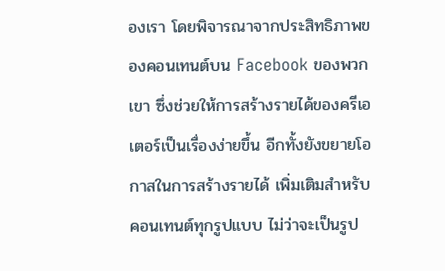องเรา โดยพิจารณาจากประสิทธิภาพของคอนเทนต์บน Facebook ของพวกเขา ซึ่งช่วยให้การสร้างรายได้ของครีเอเตอร์เป็นเรื่องง่ายขึ้น อีกทั้งยังขยายโอกาสในการสร้างรายได้ เพิ่มเติมสำหรับคอนเทนต์ทุกรูปแบบ ไม่ว่าจะเป็นรูป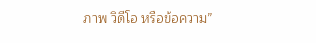ภาพ วิดีโอ หรือข้อความ”